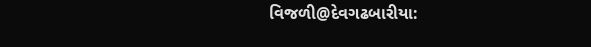વિજળી@દેવગઢબારીયા: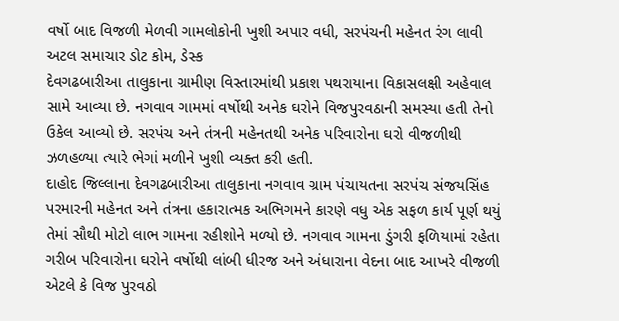વર્ષો બાદ વિજળી મેળવી ગામલોકોની ખુશી અપાર વધી, સરપંચની મહેનત રંગ લાવી
અટલ સમાચાર ડોટ કોમ, ડેસ્ક
દેવગઢબારીઆ તાલુકાના ગ્રામીણ વિસ્તારમાંથી પ્રકાશ પથરાયાના વિકાસલક્ષી અહેવાલ સામે આવ્યા છે. નગવાવ ગામમાં વર્ષોથી અનેક ઘરોને વિજપુરવઠાની સમસ્યા હતી તેનો ઉકેલ આવ્યો છે. સરપંચ અને તંત્રની મહેનતથી અનેક પરિવારોના ઘરો વીજળીથી ઝળહળ્યા ત્યારે ભેગાં મળીને ખુશી વ્યક્ત કરી હતી.
દાહોદ જિલ્લાના દેવગઢબારીઆ તાલુકાના નગવાવ ગ્રામ પંચાયતના સરપંચ સંજયસિંહ પરમારની મહેનત અને તંત્રના હકારાત્મક અભિગમને કારણે વધુ એક સફળ કાર્ય પૂર્ણ થયું તેમાં સૌથી મોટો લાભ ગામના રહીશોને મળ્યો છે. નગવાવ ગામના ડુંગરી ફળિયામાં રહેતા ગરીબ પરિવારોના ઘરોને વર્ષોથી લાંબી ધીરજ અને અંધારાના વેદના બાદ આખરે વીજળી એટલે કે વિજ પુરવઠો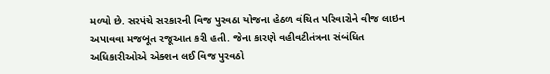મળ્યો છે. સરપંચે સરકારની વિજ પુરવઠા યોજના હેઠળ વંચિત પરિવારોને વીજ લાઇન અપાવવા મજબૂત રજૂઆત કરી હતી. જેના કારણે વહીવટીતંત્રના સંબંધિત અધિકારીઓએ એક્શન લઈ વિજ પુરવઠો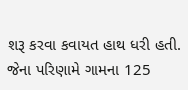શરૂ કરવા કવાયત હાથ ધરી હતી. જેના પરિણામે ગામના 125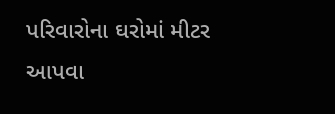પરિવારોના ઘરોમાં મીટર આપવા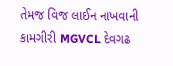તેમજ વિજ લાઈન નાખવાની કામગીરી MGVCL દેવગઢ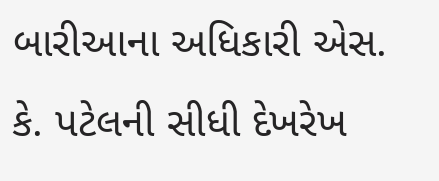બારીઆના અધિકારી એસ. કે. પટેલની સીધી દેખરેખ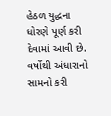હેઠળ યુદ્ધના ધોરણે પૂર્ણ કરી દેવામાં આવી છે. વર્ષોથી અંધારાનો સામનો કરી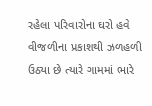રહેલા પરિવારોના ઘરો હવે વીજળીના પ્રકાશથી ઝળહળી ઉઠ્યા છે ત્યારે ગામમાં ભારે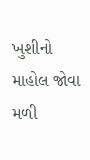ખુશીનો માહોલ જોવા મળી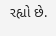રહ્યો છે.